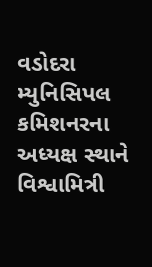વડોદરા મ્યુનિસિપલ કમિશનરના અધ્યક્ષ સ્થાને વિશ્વામિત્રી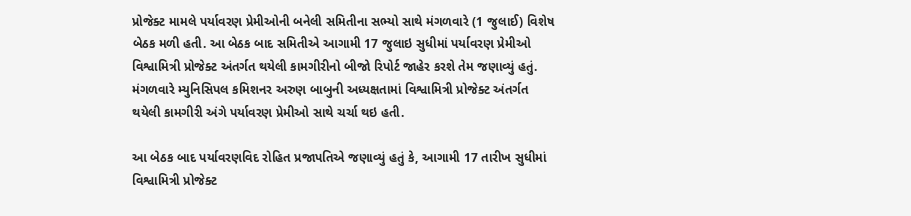પ્રોજેક્ટ મામલે પર્યાવરણ પ્રેમીઓની બનેલી સમિતીના સભ્યો સાથે મંગળવારે (1 જુલાઈ) વિશેષ બેઠક મળી હતી. આ બેઠક બાદ સમિતીએ આગામી 17 જુલાઇ સુધીમાં પર્યાવરણ પ્રેમીઓ વિશ્વામિત્રી પ્રોજેક્ટ અંતર્ગત થયેલી કામગીરીનો બીજો રિપોર્ટ જાહેર કરશે તેમ જણાવ્યું હતું.
મંગળવારે મ્યુનિસિપલ કમિશનર અરુણ બાબુની અધ્યક્ષતામાં વિશ્વામિત્રી પ્રોજેક્ટ અંતર્ગત થયેલી કામગીરી અંગે પર્યાવરણ પ્રેમીઓ સાથે ચર્ચા થઇ હતી.

આ બેઠક બાદ પર્યાવરણવિદ રોહિત પ્રજાપતિએ જણાવ્યું હતું કે, આગામી 17 તારીખ સુધીમાં વિશ્વામિત્રી પ્રોજેક્ટ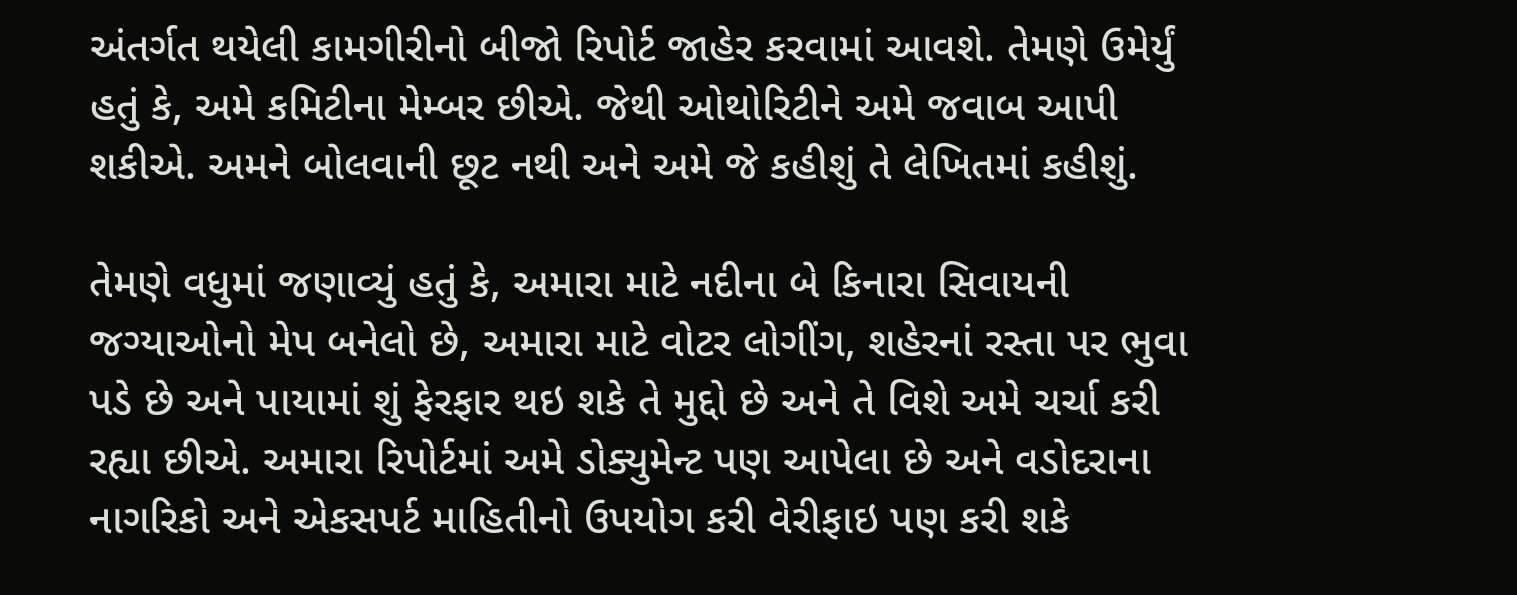અંતર્ગત થયેલી કામગીરીનો બીજો રિપોર્ટ જાહેર કરવામાં આવશે. તેમણે ઉમેર્યું હતું કે, અમે કમિટીના મેમ્બર છીએ. જેથી ઓથોરિટીને અમે જવાબ આપી શકીએ. અમને બોલવાની છૂટ નથી અને અમે જે કહીશું તે લેખિતમાં કહીશું.

તેમણે વધુમાં જણાવ્યું હતું કે, અમારા માટે નદીના બે કિનારા સિવાયની જગ્યાઓનો મેપ બનેલો છે, અમારા માટે વોટર લોગીંગ, શહેરનાં રસ્તા પર ભુવા પડે છે અને પાયામાં શું ફેરફાર થઇ શકે તે મુદ્દો છે અને તે વિશે અમે ચર્ચા કરી રહ્યા છીએ. અમારા રિપોર્ટમાં અમે ડોક્યુમેન્ટ પણ આપેલા છે અને વડોદરાના નાગરિકો અને એકસપર્ટ માહિતીનો ઉપયોગ કરી વેરીફાઇ પણ કરી શકે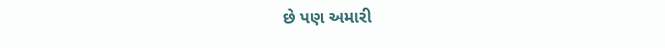છે પણ અમારી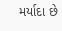મર્યાદા છે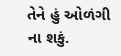તેને હું ઓળંગી ના શકું.